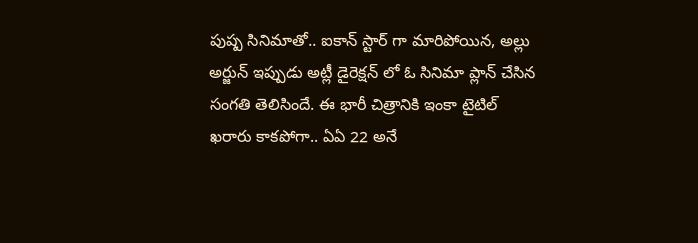పుష్ప సినిమాతో.. ఐకాన్ స్టార్ గా మారిపోయిన, అల్లు అర్జున్ ఇప్పుడు అట్లీ డైరెక్షన్ లో ఓ సినిమా ప్లాన్ చేసిన సంగతి తెలిసిందే. ఈ భారీ చిత్రానికి ఇంకా టైటిల్ ఖరారు కాకపోగా.. ఏఏ 22 అనే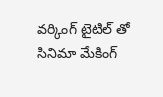వర్కింగ్ టైటిల్ తో సినిమా మేకింగ్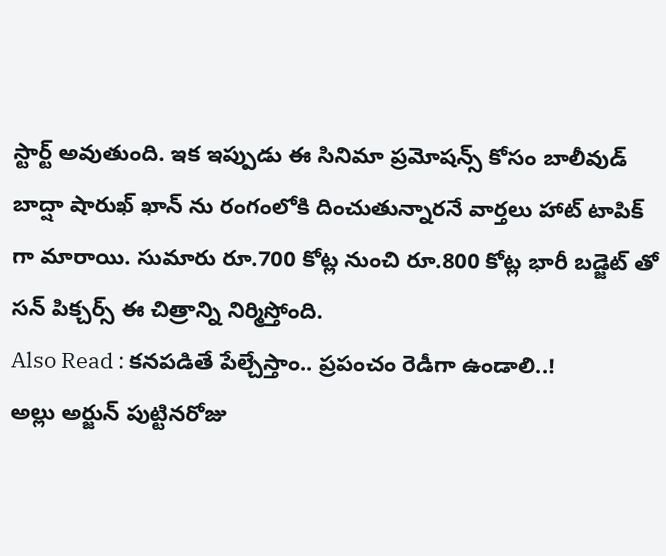స్టార్ట్ అవుతుంది. ఇక ఇప్పుడు ఈ సినిమా ప్రమోషన్స్ కోసం బాలీవుడ్ బాద్షా షారుఖ్ ఖాన్ ను రంగంలోకి దించుతున్నారనే వార్తలు హాట్ టాపిక్ గా మారాయి. సుమారు రూ.700 కోట్ల నుంచి రూ.800 కోట్ల భారీ బడ్జెట్ తో సన్ పిక్చర్స్ ఈ చిత్రాన్ని నిర్మిస్తోంది.
Also Read : కనపడితే పేల్చేస్తాం.. ప్రపంచం రెడీగా ఉండాలి..!
అల్లు అర్జున్ పుట్టినరోజు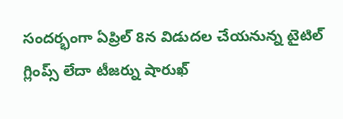సందర్భంగా ఏప్రిల్ 8న విడుదల చేయనున్న టైటిల్ గ్లింప్స్ లేదా టీజర్ను షారుఖ్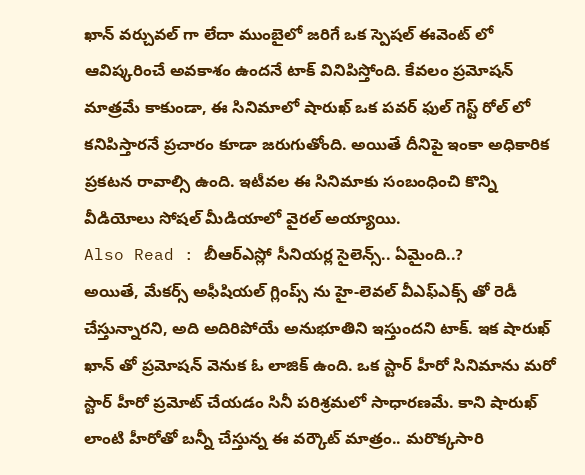ఖాన్ వర్చువల్ గా లేదా ముంబైలో జరిగే ఒక స్పెషల్ ఈవెంట్ లో ఆవిష్కరించే అవకాశం ఉందనే టాక్ వినిపిస్తోంది. కేవలం ప్రమోషన్ మాత్రమే కాకుండా, ఈ సినిమాలో షారుఖ్ ఒక పవర్ ఫుల్ గెస్ట్ రోల్ లో కనిపిస్తారనే ప్రచారం కూడా జరుగుతోంది. అయితే దీనిపై ఇంకా అధికారిక ప్రకటన రావాల్సి ఉంది. ఇటీవల ఈ సినిమాకు సంబంధించి కొన్ని వీడియోలు సోషల్ మీడియాలో వైరల్ అయ్యాయి.
Also Read : బీఆర్ఎస్లో సీనియర్ల సైలెన్స్.. ఏమైంది..?
అయితే, మేకర్స్ అఫీషియల్ గ్లింప్స్ ను హై-లెవల్ వీఎఫ్ఎక్స్ తో రెడీ చేస్తున్నారని, అది అదిరిపోయే అనుభూతిని ఇస్తుందని టాక్. ఇక షారుఖ్ ఖాన్ తో ప్రమోషన్ వెనుక ఓ లాజిక్ ఉంది. ఒక స్టార్ హీరో సినిమాను మరో స్టార్ హీరో ప్రమోట్ చేయడం సినీ పరిశ్రమలో సాధారణమే. కాని షారుఖ్ లాంటి హీరోతో బన్నీ చేస్తున్న ఈ వర్కౌట్ మాత్రం.. మరొక్కసారి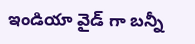ఇండియా వైడ్ గా బన్నీ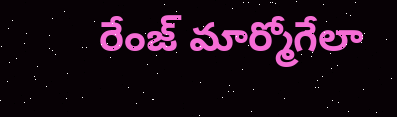రేంజ్ మార్మోగేలా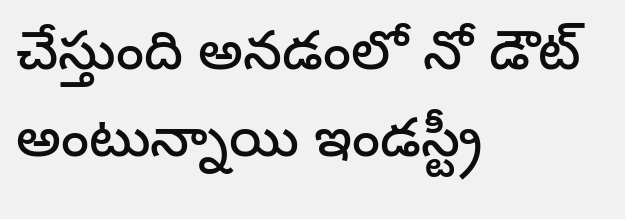చేస్తుంది అనడంలో నో డౌట్ అంటున్నాయి ఇండస్ట్రీ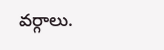వర్గాలు.